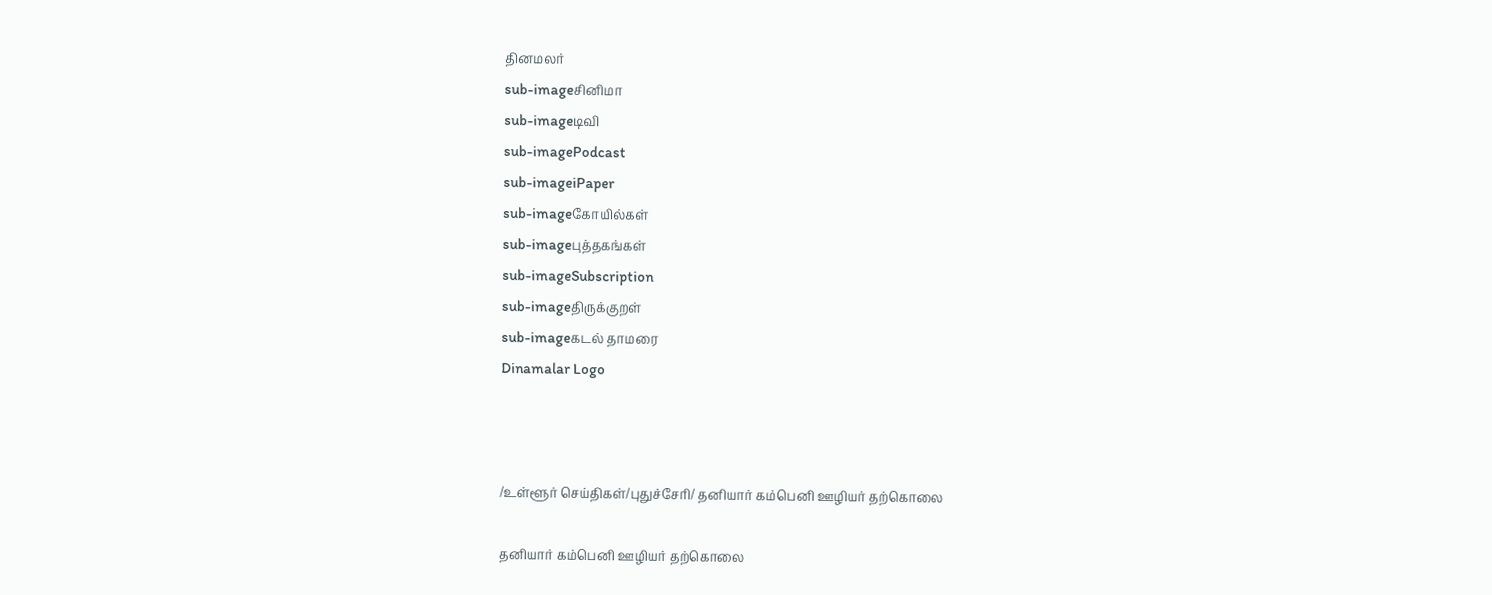தினமலர்
sub-imageசினிமா
sub-imageடிவி
sub-imagePodcast
sub-imageiPaper
sub-imageகோயில்கள்
sub-imageபுத்தகங்கள்
sub-imageSubscription
sub-imageதிருக்குறள்
sub-imageகடல் தாமரை
Dinamalar Logo



/உள்ளூர் செய்திகள்/புதுச்சேரி/ தனியார் கம்பெனி ஊழியர் தற்கொலை

தனியார் கம்பெனி ஊழியர் தற்கொலை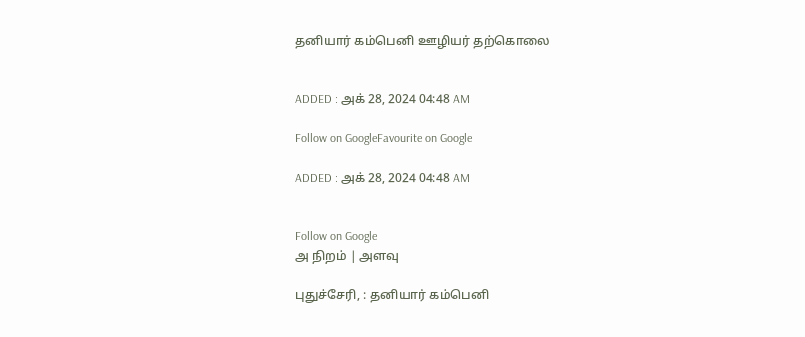தனியார் கம்பெனி ஊழியர் தற்கொலை


ADDED : அக் 28, 2024 04:48 AM

Follow on GoogleFavourite on Google

ADDED : அக் 28, 2024 04:48 AM


Follow on Google
அ நிறம் | அளவு

புதுச்சேரி, : தனியார் கம்பெனி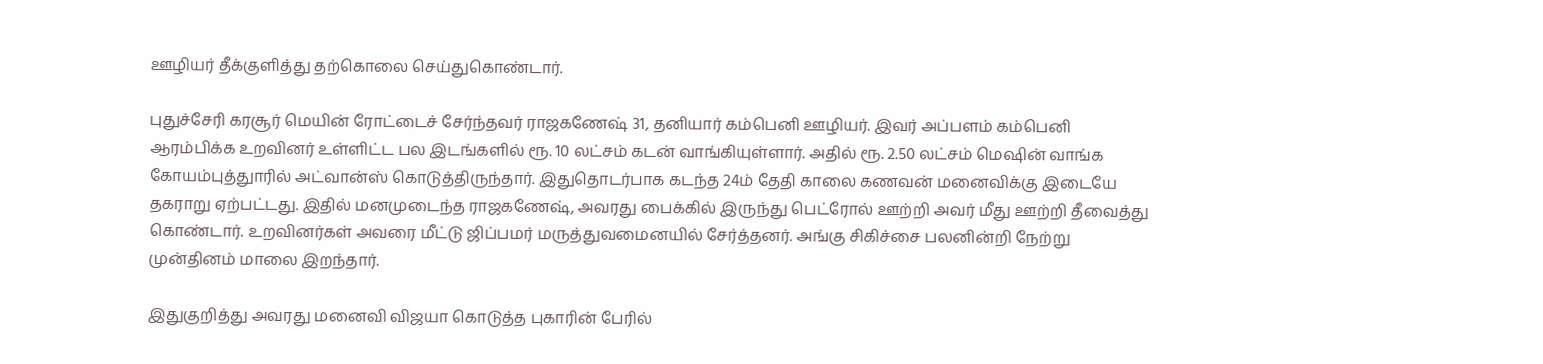ஊழியர் தீக்குளித்து தற்கொலை செய்துகொண்டார்.

புதுச்சேரி கரசூர் மெயின் ரோட்டைச் சேர்ந்தவர் ராஜகணேஷ் 31, தனியார் கம்பெனி ஊழியர். இவர் அப்பளம் கம்பெனி ஆரம்பிக்க உறவினர் உள்ளிட்ட பல இடங்களில் ரூ. 10 லட்சம் கடன் வாங்கியுள்ளார். அதில் ரூ. 2.50 லட்சம் மெஷின் வாங்க கோயம்புத்துாரில் அட்வான்ஸ் கொடுத்திருந்தார். இதுதொடர்பாக கடந்த 24ம் தேதி காலை கணவன் மனைவிக்கு இடையே தகராறு ஏற்பட்டது. இதில் மனமுடைந்த ராஜகணேஷ், அவரது பைக்கில் இருந்து பெட்ரோல் ஊற்றி அவர் மீது ஊற்றி தீவைத்து கொண்டார். உறவினர்கள் அவரை மீட்டு ஜிப்பமர் மருத்துவமைனயில் சேர்த்தனர். அங்கு சிகிச்சை பலனின்றி நேற்று முன்தினம் மாலை இறந்தார்.

இதுகுறித்து அவரது மனைவி விஜயா கொடுத்த புகாரின் பேரில்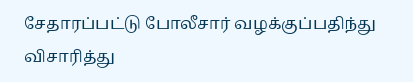சேதாரப்பட்டு போலீசார் வழக்குப்பதிந்து விசாரித்து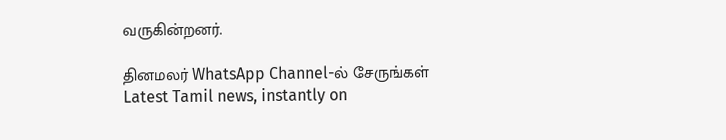வருகின்றனர்.

தினமலர் WhatsApp Channel-ல் சேருங்கள்
Latest Tamil news, instantly on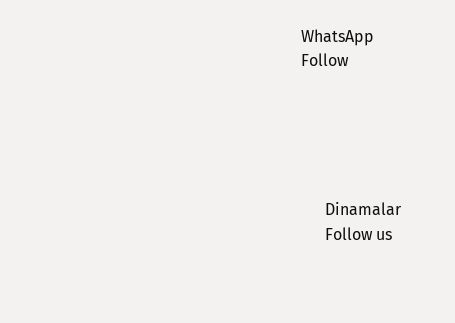WhatsApp
Follow





      Dinamalar
      Follow us